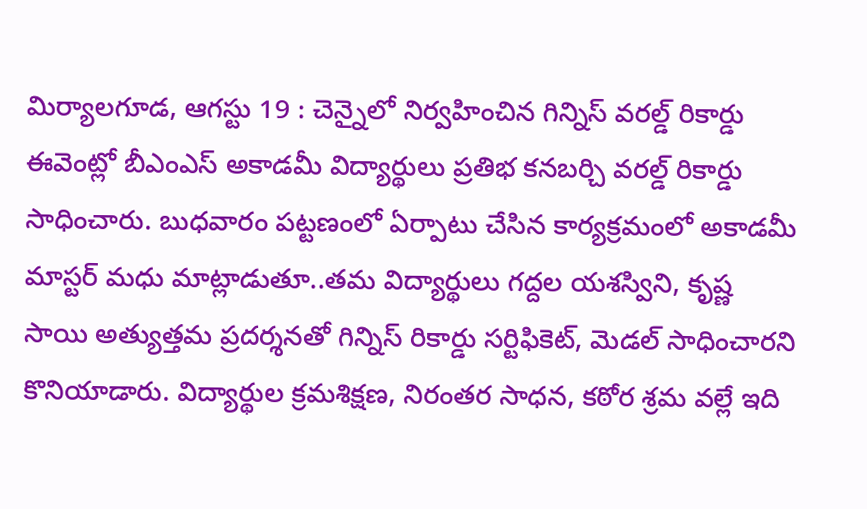మిర్యాలగూడ, ఆగస్టు 19 : చెన్నైలో నిర్వహించిన గిన్నిస్ వరల్డ్ రికార్డు ఈవెంట్లో బీఎంఎస్ అకాడమీ విద్యార్థులు ప్రతిభ కనబర్చి వరల్డ్ రికార్డు సాధించారు. బుధవారం పట్టణంలో ఏర్పాటు చేసిన కార్యక్రమంలో అకాడమీ మాస్టర్ మధు మాట్లాడుతూ..తమ విద్యార్థులు గద్దల యశస్విని, కృష్ణ సాయి అత్యుత్తమ ప్రదర్శనతో గిన్నిస్ రికార్డు సర్టిఫికెట్, మెడల్ సాధించారని కొనియాడారు. విద్యార్థుల క్రమశిక్షణ, నిరంతర సాధన, కఠోర శ్రమ వల్లే ఇది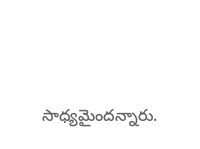సాధ్యమైందన్నారు.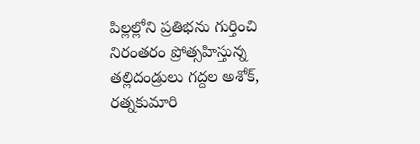పిల్లల్లోని ప్రతిభను గుర్తించి నిరంతరం ప్రోత్సహిస్తున్న తల్లిదండ్రులు గద్దల అశోక్, రత్నకుమారి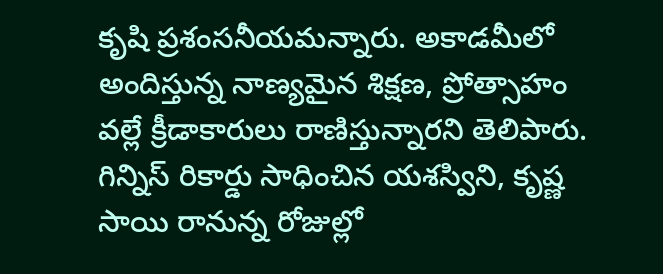కృషి ప్రశంసనీయమన్నారు. అకాడమీలో అందిస్తున్న నాణ్యమైన శిక్షణ, ప్రోత్సాహం వల్లే క్రీడాకారులు రాణిస్తున్నారని తెలిపారు. గిన్నిస్ రికార్డు సాధించిన యశస్విని, కృష్ణ సాయి రానున్న రోజుల్లో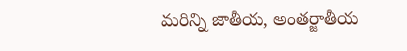మరిన్ని జాతీయ, అంతర్జాతీయ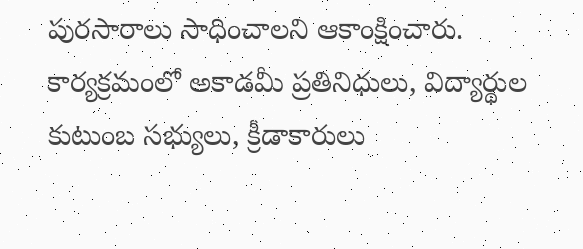పురసారాలు సాధించాలని ఆకాంక్షించారు. కార్యక్రమంలో అకాడమీ ప్రతినిధులు, విద్యార్థుల కుటుంబ సభ్యులు, క్రీడాకారులు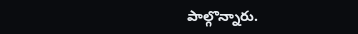పాల్గొన్నారు.